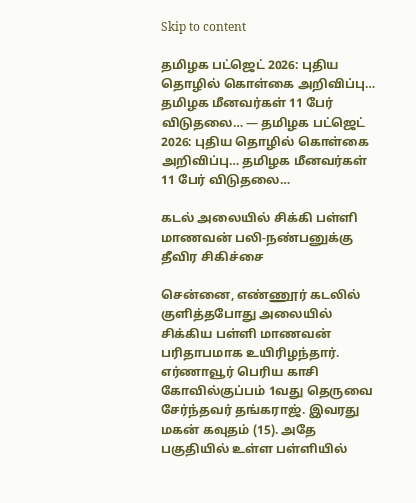Skip to content

தமிழக பட்ஜெட் 2026: புதிய தொழில் கொள்கை அறிவிப்பு… தமிழக மீனவர்கள் 11 பேர் விடுதலை… — தமிழக பட்ஜெட் 2026: புதிய தொழில் கொள்கை அறிவிப்பு… தமிழக மீனவர்கள் 11 பேர் விடுதலை…

கடல் அலையில் சிக்கி பள்ளி மாணவன் பலி-நண்பனுக்கு தீவிர சிகிச்சை

சென்னை, எண்ணூர் கடலில் குளித்தபோது அலையில் சிக்கிய பள்ளி மாணவன் பரிதாபமாக உயிரிழந்தார். எர்ணாவூர் பெரிய காசி கோவில்குப்பம் 1வது தெருவை சேர்ந்தவர் தங்கராஜ். இவரது மகன் கவுதம் (15). அதே பகுதியில் உள்ள பள்ளியில்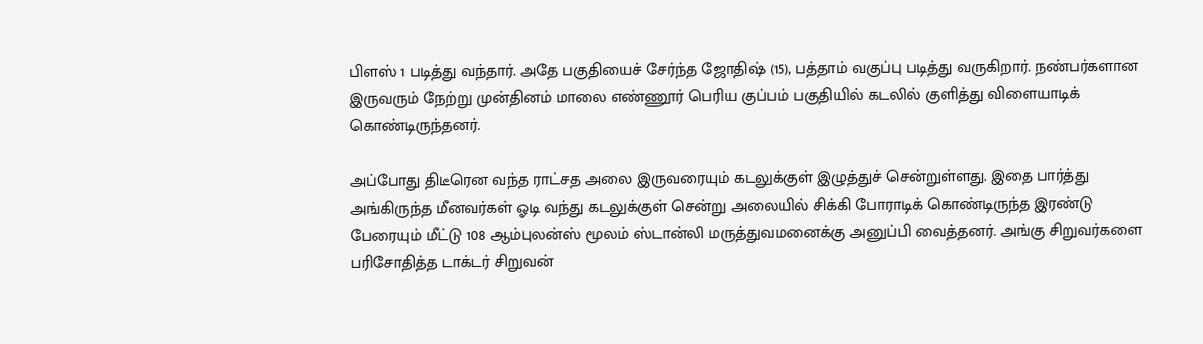பிளஸ் 1 படித்து வந்தார். அதே பகுதியைச் சேர்ந்த ஜோதிஷ் (15), பத்தாம் வகுப்பு படித்து வருகிறார். நண்பர்களான இருவரும் நேற்று முன்தினம் மாலை எண்ணூர் பெரிய குப்பம் பகுதியில் கடலில் குளித்து விளையாடிக் கொண்டிருந்தனர்.

அப்போது திடீரென வந்த ராட்சத அலை இருவரையும் கடலுக்குள் இழுத்துச் சென்றுள்ளது. இதை பார்த்து அங்கிருந்த மீனவர்கள் ஓடி வந்து கடலுக்குள் சென்று அலையில் சிக்கி போராடிக் கொண்டிருந்த இரண்டு பேரையும் மீட்டு 108 ஆம்புலன்ஸ் மூலம் ஸ்டான்லி மருத்துவமனைக்கு அனுப்பி வைத்தனர். அங்கு சிறுவர்களை பரிசோதித்த டாக்டர் சிறுவன்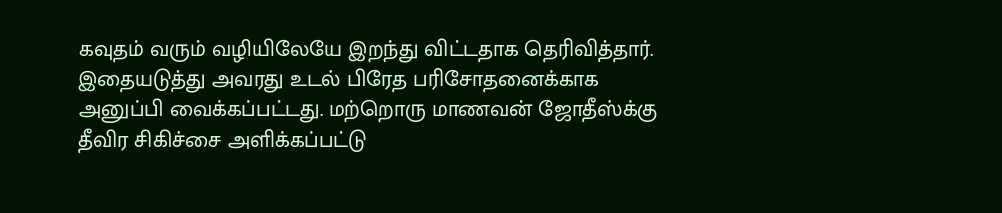கவுதம் வரும் வழியிலேயே இறந்து விட்டதாக தெரிவித்தார். இதையடுத்து அவரது உடல் பிரேத பரிசோதனைக்காக அனுப்பி வைக்கப்பட்டது. மற்றொரு மாணவன் ஜோதீஸ்க்கு தீவிர சிகிச்சை அளிக்கப்பட்டு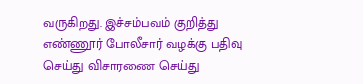வருகிறது. இச்சம்பவம் குறித்து எண்ணூர் போலீசார் வழக்கு பதிவு செய்து விசாரணை செய்து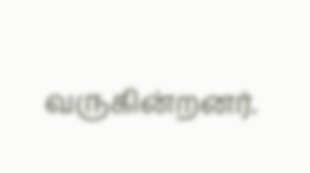வருகின்றனர்.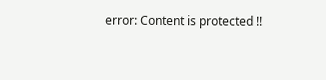error: Content is protected !!